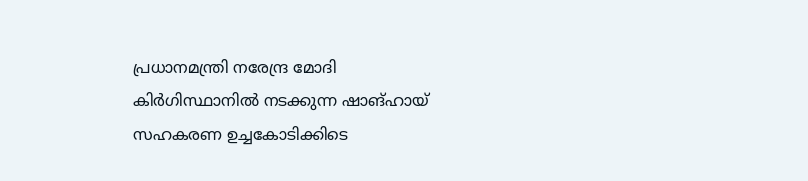പ്രധാനമന്ത്രി നരേന്ദ്ര മോദി കിർഗിസ്ഥാനിൽ നടക്കുന്ന ഷാങ്ഹായ് സഹകരണ ഉച്ചകോടിക്കിടെ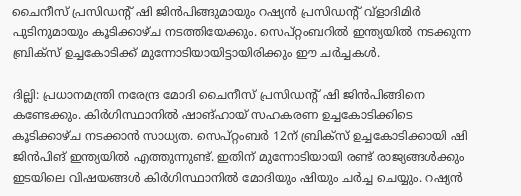ചൈനീസ് പ്രസിഡന്റ് ഷി ജിൻപിങ്ങുമായും റഷ്യൻ പ്രസിഡന്റ് വ്ളാദിമിർ പുടിനുമായും കൂടിക്കാഴ്ച നടത്തിയേക്കും. സെപ്റ്റംബറിൽ ഇന്ത്യയിൽ നടക്കുന്ന ബ്രിക്സ് ഉച്ചകോടിക്ക് മുന്നോടിയായിട്ടായിരിക്കും ഈ ചർച്ചകൾ.

ദില്ലി: പ്രധാനമന്ത്രി നരേന്ദ്ര മോദി ചൈനീസ് പ്രസിഡന്റ് ഷി ജിൻപിങ്ങിനെ കണ്ടേക്കും. കിർഗിസ്ഥാനിൽ ഷാങ്ഹായ് സഹകരണ ഉച്ചകോടിക്കിടെ കൂടിക്കാഴ്ച നടക്കാൻ സാധ്യത. സെപ്റ്റംബർ 12ന് ബ്രിക്സ് ഉച്ചകോടിക്കായി ഷി ജിൻപിങ് ഇന്ത്യയിൽ എത്തുന്നുണ്ട്. ഇതിന് മുന്നോടിയായി രണ്ട് രാജ്യങ്ങൾക്കും ഇടയിലെ വിഷയങ്ങൾ കിർഗിസ്ഥാനിൽ മോദിയും ഷിയും ചർച്ച ചെയ്യും. റഷ്യൻ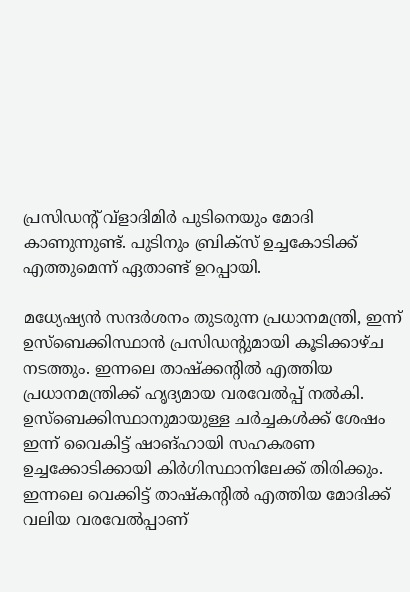പ്രസിഡന്റ് വ്ളാദിമിർ പുടിനെയും മോദി കാണുന്നുണ്ട്. പുടിനും ബ്രിക്സ് ഉച്ചകോടിക്ക് എത്തുമെന്ന് ഏതാണ്ട് ഉറപ്പായി.

മധ്യേഷ്യൻ സന്ദർശനം തുടരുന്ന പ്രധാനമന്ത്രി, ഇന്ന് ഉസ്ബെക്കിസ്ഥാൻ പ്രസിഡന്റുമായി കൂടിക്കാഴ്ച നടത്തും. ഇന്നലെ താഷ്ക്കന്റിൽ എത്തിയ പ്രധാനമന്ത്രിക്ക് ഹൃദ്യമായ വരവേൽപ്പ് നൽകി. ഉസ്ബെക്കിസ്ഥാനുമായുള്ള ചർച്ചകൾക്ക് ശേഷം ഇന്ന് വൈകിട്ട് ഷാങ്ഹായി സഹകരണ ഉച്ചക്കോടിക്കായി കിർഗിസ്ഥാനിലേക്ക് തിരിക്കും. ഇന്നലെ വെക്കിട്ട് താഷ്കന്റിൽ എത്തിയ മോദിക്ക് വലിയ വരവേൽപ്പാണ്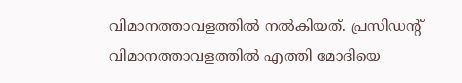വിമാനത്താവളത്തിൽ നൽകിയത്. പ്രസിഡന്റ് വിമാനത്താവളത്തിൽ എത്തി മോദിയെ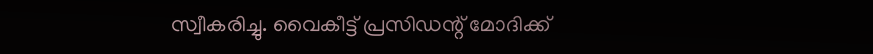സ്വീകരിച്ചു. വൈകീട്ട് പ്രസിഡന്റ് മോദിക്ക്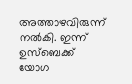അത്താഴവിരുന്ന് നൽകി. ഇന്ന് ഉസ്ബെക്ക് യോഗ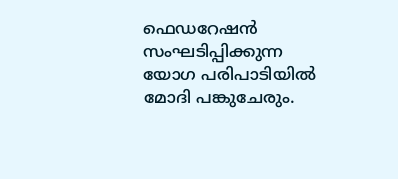ഫെഡറേഷൻ സംഘടിപ്പിക്കുന്ന യോഗ പരിപാടിയിൽ മോദി പങ്കുചേരും.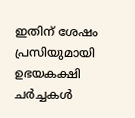ഇതിന് ശേഷം പ്രസിയുമായി ഉഭയകക്ഷി ചർച്ചകൾ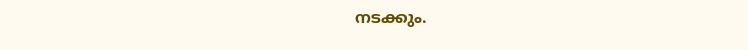നടക്കും.